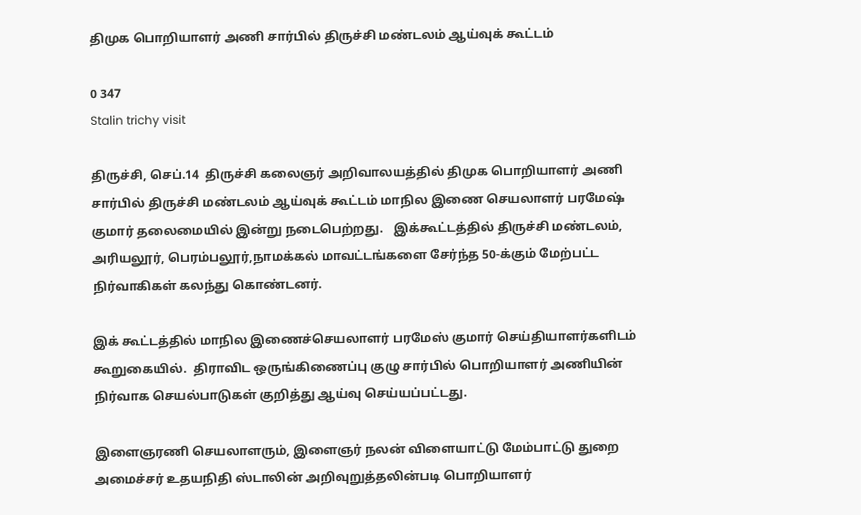திமுக பொறியாளர் அணி சார்பில் திருச்சி மண்டலம் ஆய்வுக் கூட்டம்

0 347
Stalin trichy visit

திருச்சி, செப்.14  திருச்சி கலைஞர் அறிவாலயத்தில் திமுக பொறியாளர் அணி சார்பில் திருச்சி மண்டலம் ஆய்வுக் கூட்டம் மாநில இணை செயலாளர் பரமேஷ் குமார் தலைமையில் இன்று நடைபெற்றது.   இக்கூட்டத்தில் திருச்சி மண்டலம், அரியலூர், பெரம்பலூர்,நாமக்கல் மாவட்டங்களை சேர்ந்த 50-க்கும் மேற்பட்ட நிர்வாகிகள் கலந்து கொண்டனர்.

இக் கூட்டத்தில் மாநில இணைச்செயலாளர் பரமேஸ் குமார் செய்தியாளர்களிடம் கூறுகையில்.  திராவிட ஒருங்கிணைப்பு குழு சார்பில் பொறியாளர் அணியின் நிர்வாக செயல்பாடுகள் குறித்து ஆய்வு செய்யப்பட்டது.

இளைஞரணி செயலாளரும், இளைஞர் நலன் விளையாட்டு மேம்பாட்டு துறை அமைச்சர் உதயநிதி ஸ்டாலின் அறிவுறுத்தலின்படி பொறியாளர்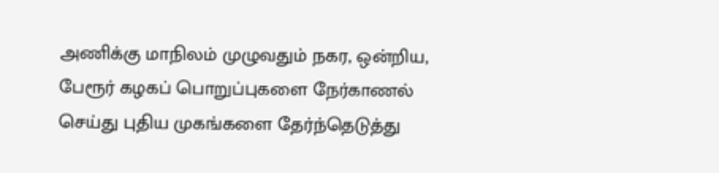அணிக்கு மாநிலம் முழுவதும் நகர, ஒன்றிய, பேரூர் கழகப் பொறுப்புகளை நேர்காணல் செய்து புதிய முகங்களை தேர்ந்தெடுத்து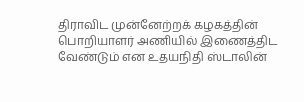திராவிட முன்னேற்றக் கழகத்தின் பொறியாளர் அணியில் இணைத்திட வேண்டும் என உதயநிதி ஸ்டாலின்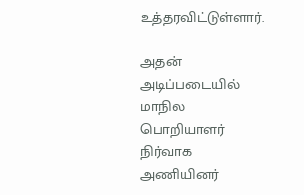உத்தரவிட்டுள்ளார்.

அதன் அடிப்படையில் மாநில பொறியாளர் நிர்வாக அணியினர்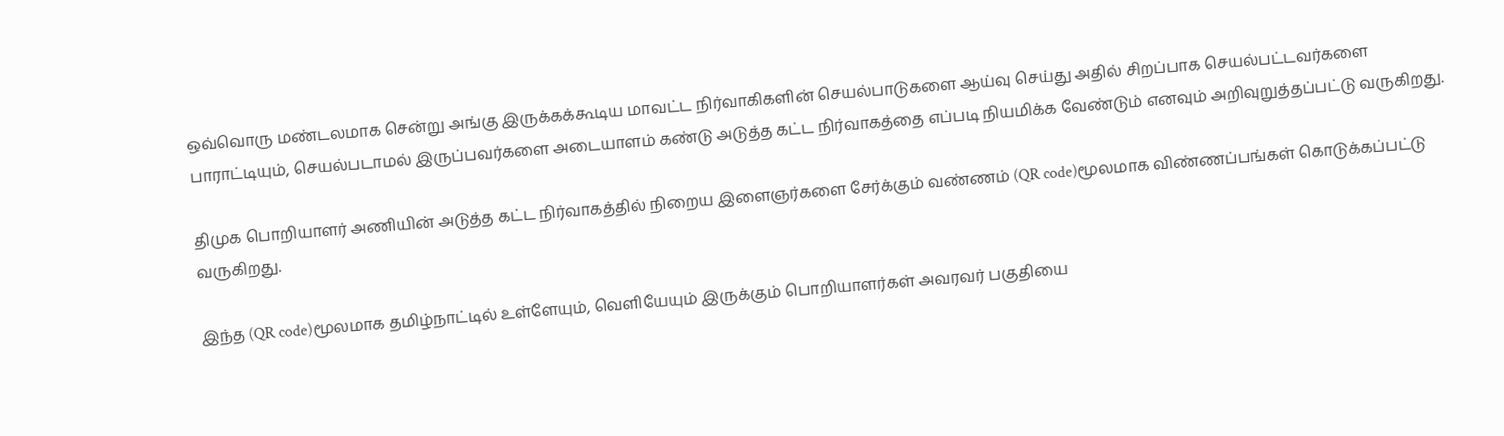ஒவ்வொரு மண்டலமாக சென்று அங்கு இருக்கக்கூடிய மாவட்ட நிர்வாகிகளின் செயல்பாடுகளை ஆய்வு செய்து அதில் சிறப்பாக செயல்பட்டவர்களை பாராட்டியும், செயல்படாமல் இருப்பவர்களை அடையாளம் கண்டு அடுத்த கட்ட நிர்வாகத்தை எப்படி நியமிக்க வேண்டும் எனவும் அறிவுறுத்தப்பட்டு வருகிறது.

திமுக பொறியாளர் அணியின் அடுத்த கட்ட நிர்வாகத்தில் நிறைய இளைஞர்களை சேர்க்கும் வண்ணம் (QR code)மூலமாக விண்ணப்பங்கள் கொடுக்கப்பட்டு வருகிறது.

இந்த (QR code)மூலமாக தமிழ்நாட்டில் உள்ளேயும், வெளியேயும் இருக்கும் பொறியாளர்கள் அவரவர் பகுதியை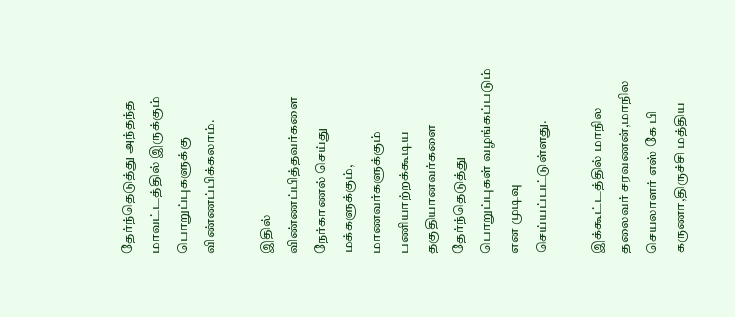தேர்ந்தெடுத்து அந்தந்த மாவட்டத்தில் இருக்கும் பொறுப்புகளுக்கு விண்ணப்பிக்கலாம்.

இதில் விண்ணப்பித்தவர்களை நேர்காணல் செய்து மக்களுக்கும், மாணவர்களுக்கும் பணியாற்றக்கூடிய தகுதியானவர்களை தேர்ந்தெடுத்து பொறுப்புகள் வழங்கப்படும் என முடிவு செய்யப்பட்டுள்ளது.

இக்கூட்டத்தில் மாநில தலைவர் சரவணன்,மாநில செயலாளர் எஸ் கே பி கருணா,திருச்சி மத்திய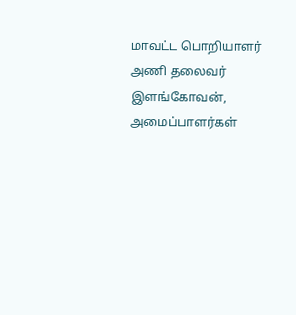மாவட்ட பொறியாளர் அணி தலைவர் இளங்கோவன், அமைப்பாளர்கள்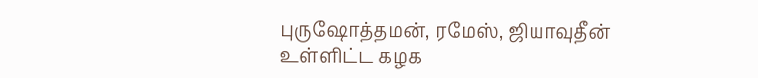புருஷோத்தமன், ரமேஸ், ஜியாவுதீன் உள்ளிட்ட கழக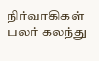நிர்வாகிகள் பலர் கலந்து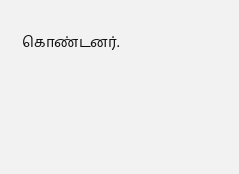கொண்டனர்.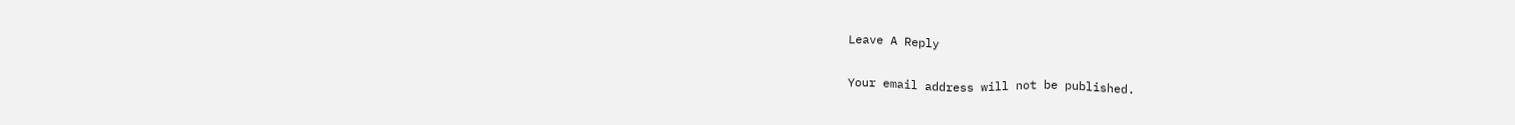Leave A Reply

Your email address will not be published.